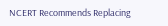NCERT Recommends Replacing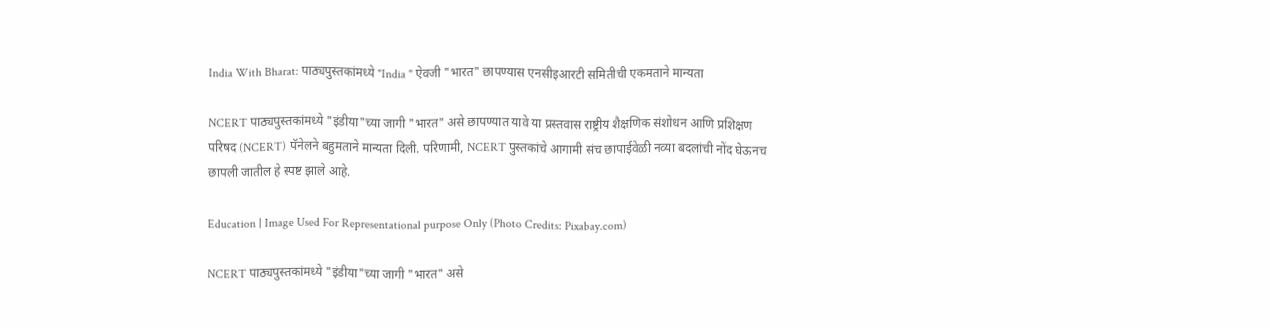India With Bharat: पाठ्यपुस्तकांमध्ये "India " ऐवजी "भारत" छापण्यास एनसीइआरटी समितीची एकमताने मान्यता

NCERT पाठ्यपुस्तकांमध्ये "इंडीया"च्या जागी "भारत" असे छापण्यात यावे या प्रस्तवास राष्ट्रीय शैक्षणिक संशोधन आणि प्रशिक्षण परिषद (NCERT) पॅनेलने बहुमताने मान्यता दिली. परिणामी, NCERT पुस्तकांचे आगामी संच छापाईवेळी नव्या बदलांची नोंद घेऊनच छापली जातील हे स्पष्ट झाले आहे.

Education | Image Used For Representational purpose Only (Photo Credits: Pixabay.com)

NCERT पाठ्यपुस्तकांमध्ये "इंडीया"च्या जागी "भारत" असे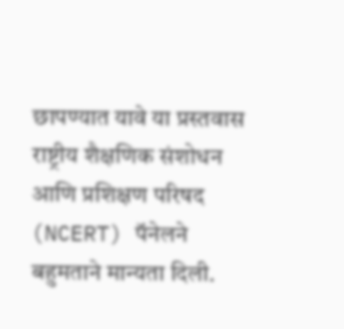छापण्यात यावे या प्रस्तवास राष्ट्रीय शैक्षणिक संशोधन आणि प्रशिक्षण परिषद (NCERT) पॅनेलने बहुमताने मान्यता दिली.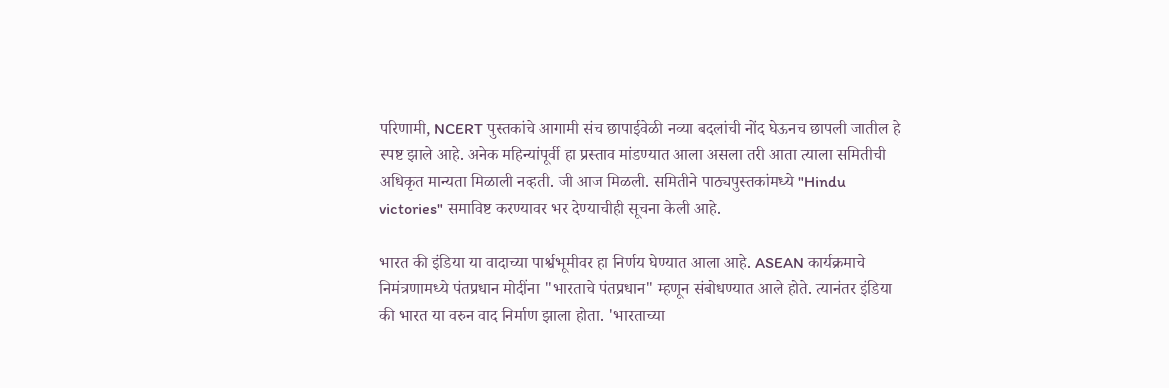परिणामी, NCERT पुस्तकांचे आगामी संच छापाईवेळी नव्या बदलांची नोंद घेऊनच छापली जातील हे स्पष्ट झाले आहे. अनेक महिन्यांपूर्वी हा प्रस्ताव मांडण्यात आला असला तरी आता त्याला समितीची अधिकृत मान्यता मिळाली नव्हती. जी आज मिळली. समितीने पाठ्यपुस्तकांमध्ये "Hindu victories" समाविष्ट करण्यावर भर देण्याचीही सूचना केली आहे.

भारत की इंडिया या वादाच्या पार्श्वभूमीवर हा निर्णय घेण्यात आला आहे. ASEAN कार्यक्रमाचे निमंत्रणामध्ये पंतप्रधान मोदींना "भारताचे पंतप्रधान" म्हणून संबोधण्यात आले होते. त्यानंतर इंडिया की भारत या वरुन वाद निर्माण झाला होता. 'भारताच्या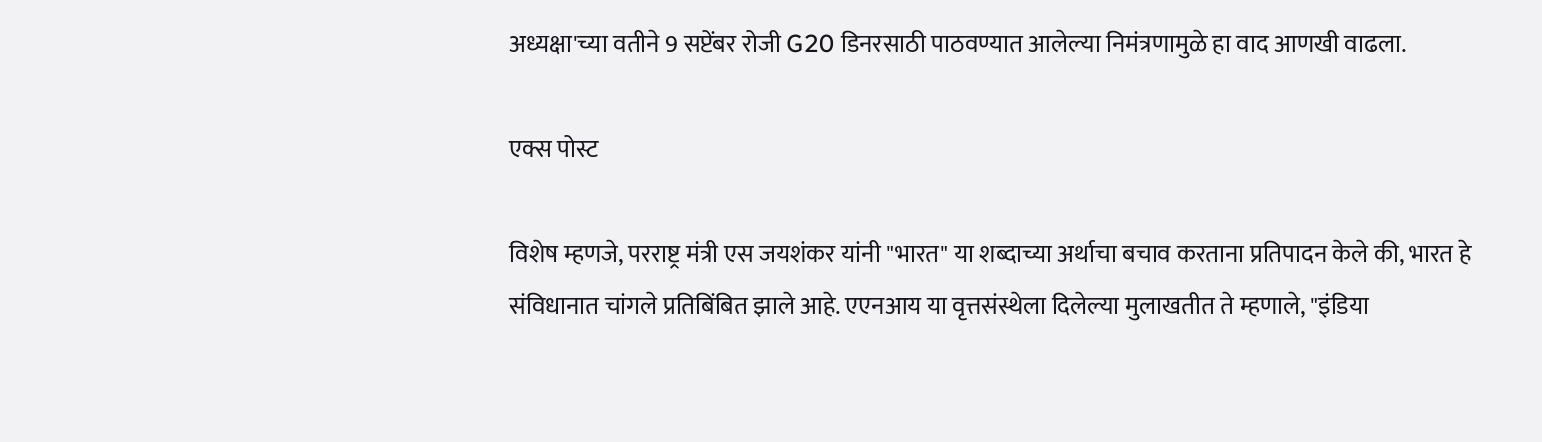अध्यक्षा'च्या वतीने 9 सप्टेंबर रोजी G20 डिनरसाठी पाठवण्यात आलेल्या निमंत्रणामुळे हा वाद आणखी वाढला.

एक्स पोस्ट

विशेष म्हणजे, परराष्ट्र मंत्री एस जयशंकर यांनी "भारत" या शब्दाच्या अर्थाचा बचाव करताना प्रतिपादन केले की, भारत हे संविधानात चांगले प्रतिबिंबित झाले आहे. एएनआय या वृत्तसंस्थेला दिलेल्या मुलाखतीत ते म्हणाले, "इंडिया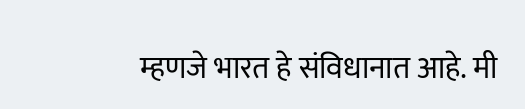म्हणजे भारत हे संविधानात आहे. मी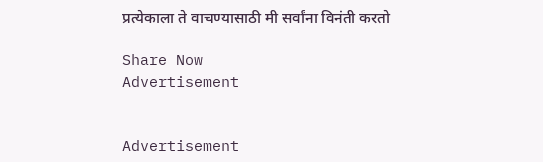प्रत्येकाला ते वाचण्यासाठी मी सर्वांना विनंती करतो

Share Now
Advertisement


Advertisement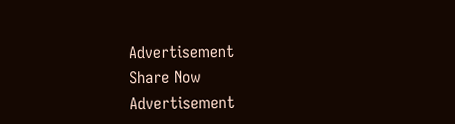Advertisement
Share Now
Advertisement